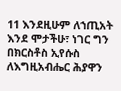11 እንደዚሁም ለኀጢአት እንደ ሞታችሁ፣ ነገር ግን በክርስቶስ ኢየሱስ ለእግዚአብሔር ሕያዋን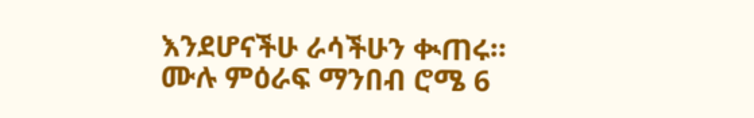እንደሆናችሁ ራሳችሁን ቊጠሩ።
ሙሉ ምዕራፍ ማንበብ ሮሜ 6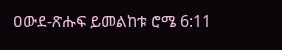ዐውደ-ጽሑፍ ይመልከቱ ሮሜ 6:11